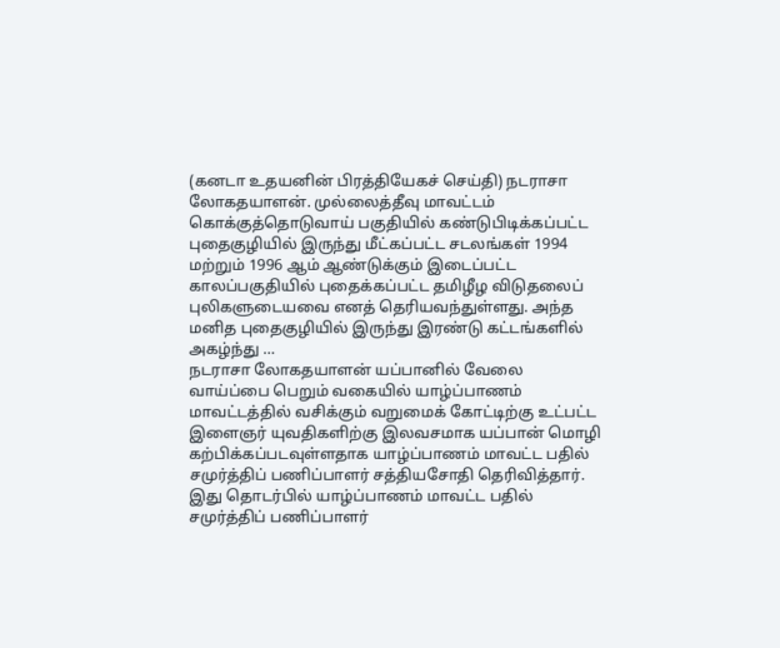(கனடா உதயனின் பிரத்தியேகச் செய்தி) நடராசா லோகதயாளன். முல்லைத்தீவு மாவட்டம் கொக்குத்தொடுவாய் பகுதியில் கண்டுபிடிக்கப்பட்ட புதைகுழியில் இருந்து மீட்கப்பட்ட சடலங்கள் 1994 மற்றும் 1996 ஆம் ஆண்டுக்கும் இடைப்பட்ட காலப்பகுதியில் புதைக்கப்பட்ட தமிழீழ விடுதலைப் புலிகளுடையவை எனத் தெரியவந்துள்ளது. அந்த மனித புதைகுழியில் இருந்து இரண்டு கட்டங்களில் அகழ்ந்து ...
நடராசா லோகதயாளன் யப்பானில் வேலை வாய்ப்பை பெறும் வகையில் யாழ்ப்பாணம் மாவட்டத்தில் வசிக்கும் வறுமைக் கோட்டிற்கு உட்பட்ட இளைஞர் யுவதிகளிற்கு இலவசமாக யப்பான் மொழி கற்பிக்கப்படவுள்ளதாக யாழ்ப்பாணம் மாவட்ட பதில் சமுர்த்திப் பணிப்பாளர் சத்தியசோதி தெரிவித்தார். இது தொடர்பில் யாழ்ப்பாணம் மாவட்ட பதில் சமுர்த்திப் பணிப்பாளர்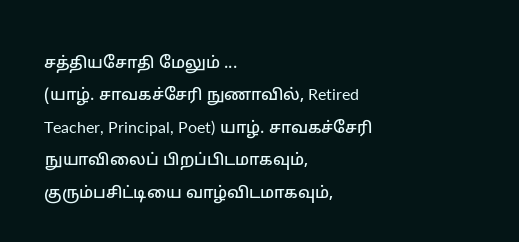சத்தியசோதி மேலும் ...
(யாழ். சாவகச்சேரி நுணாவில், Retired Teacher, Principal, Poet) யாழ். சாவகச்சேரி நுயாவிலைப் பிறப்பிடமாகவும், குரும்பசிட்டியை வாழ்விடமாகவும்,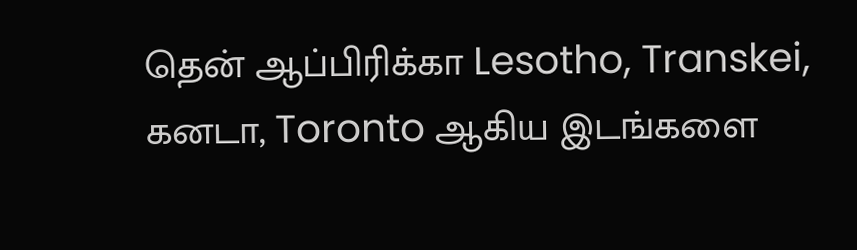தென் ஆப்பிரிக்கா Lesotho, Transkei, கனடா, Toronto ஆகிய இடங்களை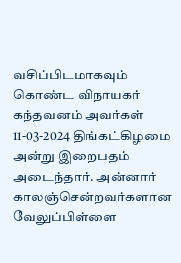வசிப்பிடமாகவும் கொண்ட விநாயகர் கந்தவனம் அவர்கள் 11-03-2024 திங்கட்கிழமை அன்று இறைபதம் அடைந்தார். அன்னார் காலஞ்சென்றவர்களான வேலுப்பிள்ளை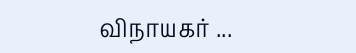விநாயகர் ...